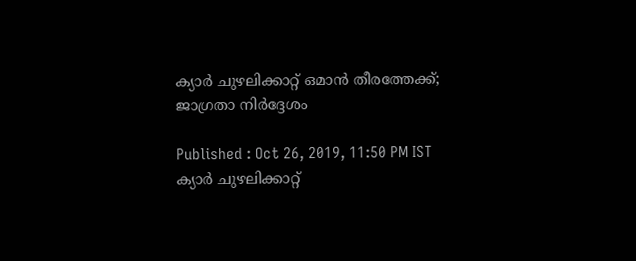ക്യാർ ചുഴലിക്കാറ്റ് ഒമാൻ തീരത്തേക്ക്; ജാഗ്രതാ നിര്‍ദ്ദേശം

Published : Oct 26, 2019, 11:50 PM IST
ക്യാർ ചുഴലിക്കാറ്റ്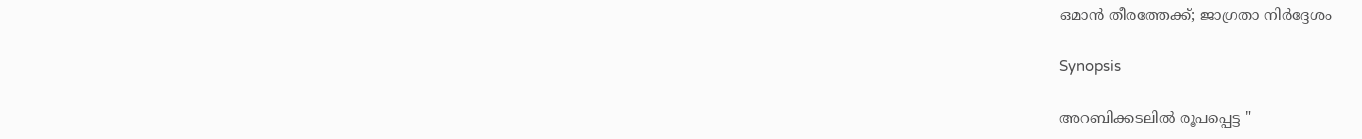ഒമാൻ തീരത്തേക്ക്; ജാഗ്രതാ നിര്‍ദ്ദേശം

Synopsis

അറബിക്കടലില്‍ രൂപപ്പെട്ട "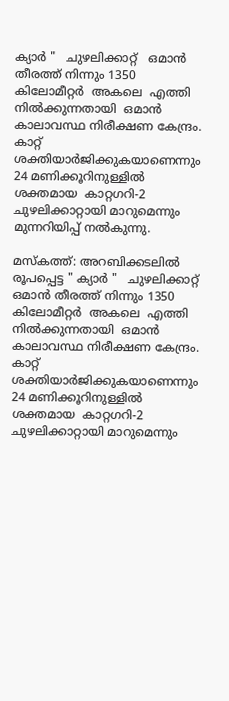ക്യാർ "   ചുഴലിക്കാറ്റ്   ഒമാൻ തീരത്ത് നിന്നും 1350  കിലോമീറ്റർ  അകലെ  എത്തി നിൽക്കുന്നതായി  ഒമാൻ കാലാവസ്ഥ നിരീക്ഷണ കേന്ദ്രം. കാറ്റ് ശക്തിയാർജിക്കുകയാണെന്നും 24 മണിക്കൂറിനുള്ളിൽ ശക്തമായ  കാറ്റഗറി-2 ചുഴലിക്കാറ്റായി മാറുമെന്നും മുന്നറിയിപ്പ് നൽകുന്നു.

മസ്കത്ത്: അറബിക്കടലില്‍ രൂപപ്പെട്ട " ക്യാർ "   ചുഴലിക്കാറ്റ്   ഒമാൻ തീരത്ത് നിന്നും 1350  കിലോമീറ്റർ  അകലെ  എത്തി നിൽക്കുന്നതായി  ഒമാൻ കാലാവസ്ഥ നിരീക്ഷണ കേന്ദ്രം. കാറ്റ് ശക്തിയാർജിക്കുകയാണെന്നും 24 മണിക്കൂറിനുള്ളിൽ ശക്തമായ  കാറ്റഗറി-2 ചുഴലിക്കാറ്റായി മാറുമെന്നും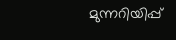മുന്നറിയിപ്പ്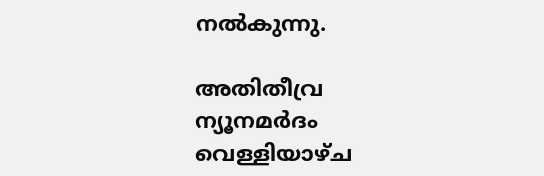നൽകുന്നു.

അതിതീവ്ര ന്യൂനമർദം വെള്ളിയാഴ്ച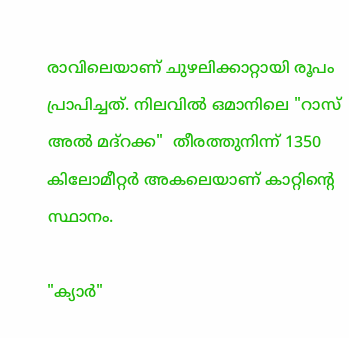രാവിലെയാണ് ചുഴലിക്കാറ്റായി രൂപം പ്രാപിച്ചത്. നിലവിൽ ഒമാനിലെ "റാസ് അൽ മദ്റക്ക"  തീരത്തുനിന്ന് 1350  കിലോമീറ്റർ അകലെയാണ് കാറ്റിന്റെ സ്ഥാനം.

"ക്യാർ"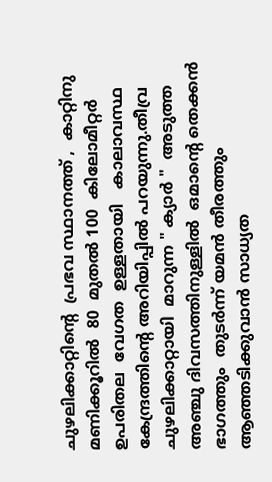ചുഴലിക്കാറ്റിന്റെ  പ്രഭവ സ്ഥാനത്ത് ,  കാറ്റിനു   മണിക്കൂറിൽ  80  മുതൽ 100  കിലോമീറ്റർ  ഉപരിതല  വേഗത  ഉള്ളതായി   കാലാവസ്ഥ കേന്ദ്രത്തിന്റെ അറിയിപ്പിൽ പറയുന്നു.തീവ്ര ചുഴലിക്കാറ്റായി  മാറുന്ന " ക്യാർ "  അടുത്ത അഞ്ചു ദിവസത്തിനുള്ളിൽ  ഒമാന്റെ തെക്കൻ ഭാഗത്തും  തുടർന്ന് യമൻ തീരത്തും ആഞ്ഞടിക്കുവാൻ സാധ്യത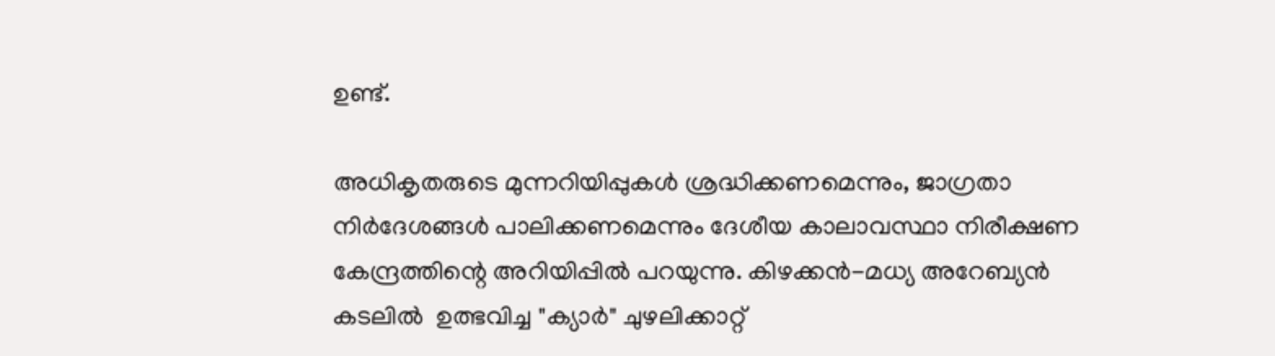ഉണ്ട്.

അധികൃതരുടെ മുന്നറിയിപ്പുകള്‍ ശ്രദ്ധിക്കണമെന്നും, ജാഗ്രതാ  നിര്‍ദേശങ്ങള്‍ പാലിക്കണമെന്നും ദേശീയ കാലാവസ്ഥാ നിരീക്ഷണ കേന്ദ്രത്തിന്റെ അറിയിപ്പിൽ പറയുന്നു. കിഴക്കൻ-മധ്യ അറേബ്യൻ കടലിൽ  ഉത്ഭവിച്ച "ക്യാർ" ചുഴലിക്കാറ്റ്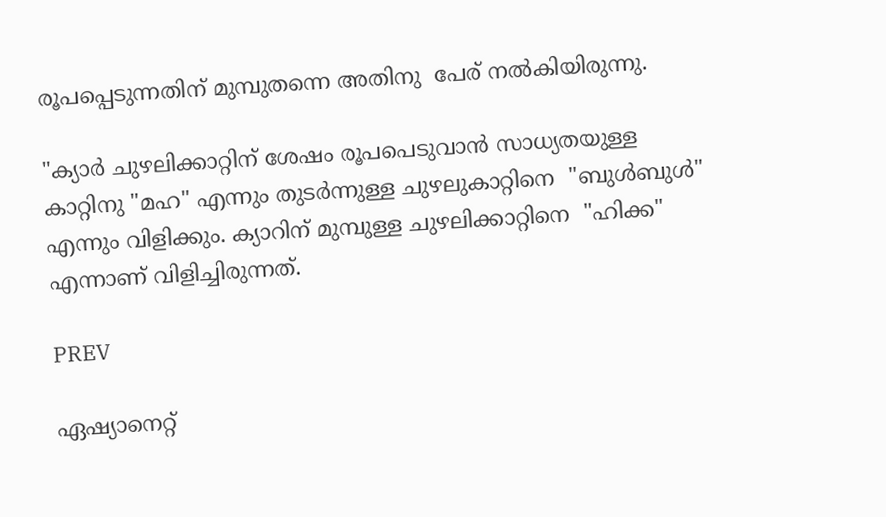രൂപപ്പെടുന്നതിന് മുമ്പുതന്നെ അതിനു  പേര് നൽകിയിരുന്നു.

"ക്യാർ ചുഴലിക്കാറ്റിന് ശേഷം രൂപപെടുവാൻ സാധ്യതയുള്ള കാറ്റിനു "മഹ" എന്നും തുടർന്നുള്ള ചുഴലുകാറ്റിനെ  "ബുൾബുൾ" എന്നും വിളിക്കും. ക്യാറിന് മുമ്പുള്ള ചുഴലിക്കാറ്റിനെ  "ഹിക്ക" എന്നാണ് വിളിച്ചിരുന്നത്.

PREV

ഏഷ്യാനെറ്റ്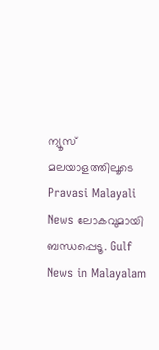ന്യൂസ് മലയാളത്തിലൂടെ Pravasi Malayali News ലോകവുമായി ബന്ധപ്പെടൂ. Gulf News in Malayalam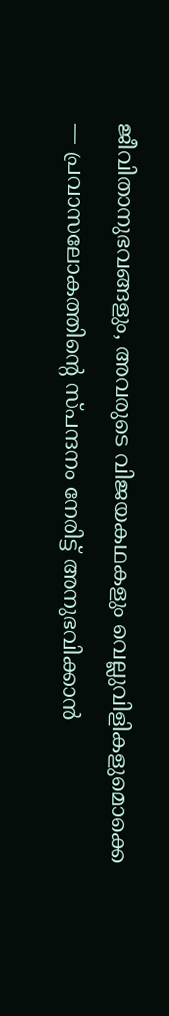ജീവിതാനുഭവങ്ങളും, അവരുടെ വിജയകഥകളും വെല്ലുവിളികളുമൊക്കെ — പ്രവാസലോകത്തിന്റെ സ്പന്ദനം നേരിട്ട് അനുഭവിക്കാൻ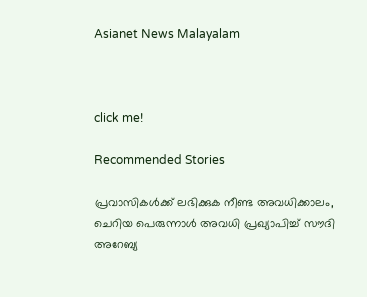Asianet News Malayalam



click me!

Recommended Stories

പ്രവാസികൾക്ക് ലഭിക്കുക നീണ്ട അവധിക്കാലം, ചെറിയ പെരുന്നാൾ അവധി പ്രഖ്യാപിച്ച് സൗദി അറേബ്യ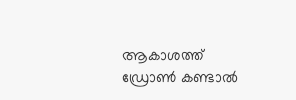ആകാശത്ത് ഡ്രോൺ കണ്ടാൽ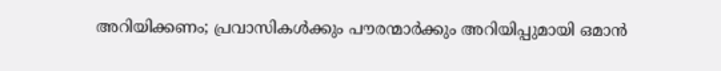അറിയിക്കണം; പ്രവാസികൾക്കും പൗരന്മാർക്കും അറിയിപ്പുമായി ഒമാൻ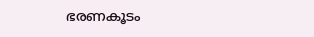ഭരണകൂടം